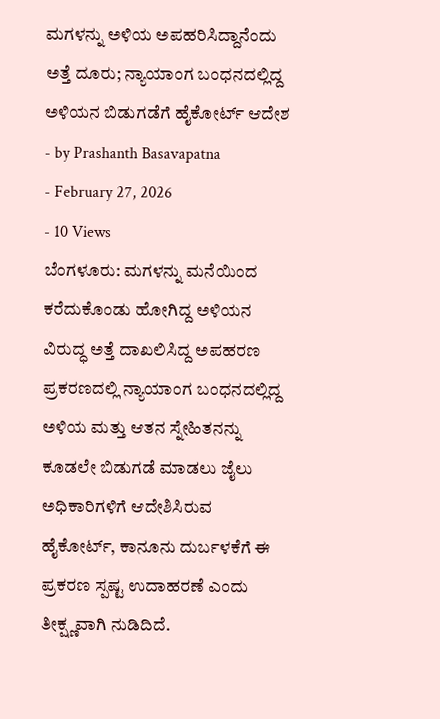ಮಗಳನ್ನು ಅಳಿಯ ಅಪಹರಿಸಿದ್ದಾನೆಂದು ಅತ್ತೆ ದೂರು; ನ್ಯಾಯಾಂಗ ಬಂಧನದಲ್ಲಿದ್ದ ಅಳಿಯನ ಬಿಡುಗಡೆಗೆ ಹೈಕೋರ್ಟ್ ಆದೇಶ
- by Prashanth Basavapatna
- February 27, 2026
- 10 Views
ಬೆಂಗಳೂರು: ಮಗಳನ್ನು ಮನೆಯಿಂದ ಕರೆದುಕೊಂಡು ಹೋಗಿದ್ದ ಅಳಿಯನ ವಿರುದ್ಧ ಅತ್ತೆ ದಾಖಲಿಸಿದ್ದ ಅಪಹರಣ ಪ್ರಕರಣದಲ್ಲಿ ನ್ಯಾಯಾಂಗ ಬಂಧನದಲ್ಲಿದ್ದ ಅಳಿಯ ಮತ್ತು ಆತನ ಸ್ನೇಹಿತನನ್ನು ಕೂಡಲೇ ಬಿಡುಗಡೆ ಮಾಡಲು ಜೈಲು ಅಧಿಕಾರಿಗಳಿಗೆ ಆದೇಶಿಸಿರುವ ಹೈಕೋರ್ಟ್, ಕಾನೂನು ದುರ್ಬಳಕೆಗೆ ಈ ಪ್ರಕರಣ ಸ್ಪಷ್ಟ ಉದಾಹರಣೆ ಎಂದು ತೀಕ್ಷ್ಣವಾಗಿ ನುಡಿದಿದೆ.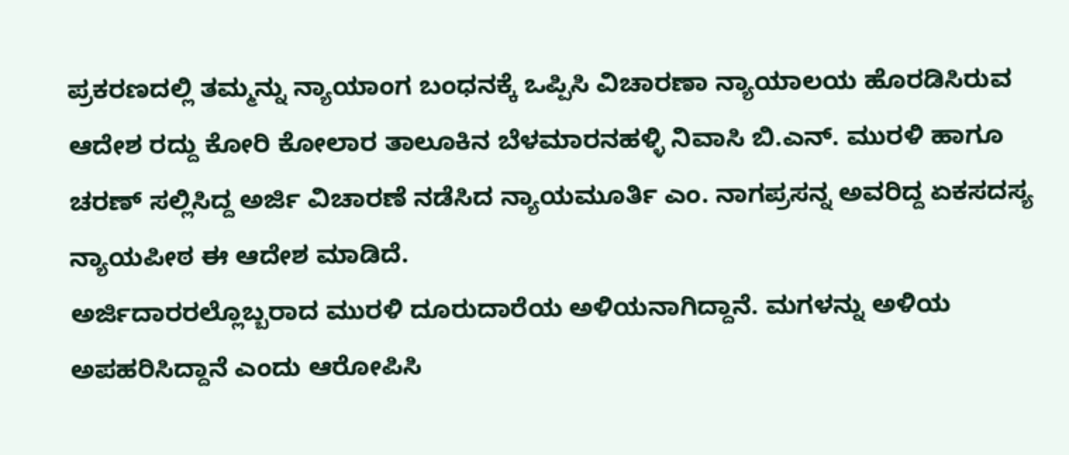ಪ್ರಕರಣದಲ್ಲಿ ತಮ್ಮನ್ನು ನ್ಯಾಯಾಂಗ ಬಂಧನಕ್ಕೆ ಒಪ್ಪಿಸಿ ವಿಚಾರಣಾ ನ್ಯಾಯಾಲಯ ಹೊರಡಿಸಿರುವ ಆದೇಶ ರದ್ದು ಕೋರಿ ಕೋಲಾರ ತಾಲೂಕಿನ ಬೆಳಮಾರನಹಳ್ಳಿ ನಿವಾಸಿ ಬಿ.ಎನ್. ಮುರಳಿ ಹಾಗೂ ಚರಣ್ ಸಲ್ಲಿಸಿದ್ದ ಅರ್ಜಿ ವಿಚಾರಣೆ ನಡೆಸಿದ ನ್ಯಾಯಮೂರ್ತಿ ಎಂ. ನಾಗಪ್ರಸನ್ನ ಅವರಿದ್ದ ಏಕಸದಸ್ಯ ನ್ಯಾಯಪೀಠ ಈ ಆದೇಶ ಮಾಡಿದೆ.
ಅರ್ಜಿದಾರರಲ್ಲೊಬ್ಬರಾದ ಮುರಳಿ ದೂರುದಾರೆಯ ಅಳಿಯನಾಗಿದ್ದಾನೆ. ಮಗಳನ್ನು ಅಳಿಯ ಅಪಹರಿಸಿದ್ದಾನೆ ಎಂದು ಆರೋಪಿಸಿ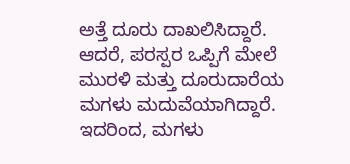ಅತ್ತೆ ದೂರು ದಾಖಲಿಸಿದ್ದಾರೆ. ಆದರೆ, ಪರಸ್ಪರ ಒಪ್ಪಿಗೆ ಮೇಲೆ ಮುರಳಿ ಮತ್ತು ದೂರುದಾರೆಯ ಮಗಳು ಮದುವೆಯಾಗಿದ್ದಾರೆ. ಇದರಿಂದ, ಮಗಳು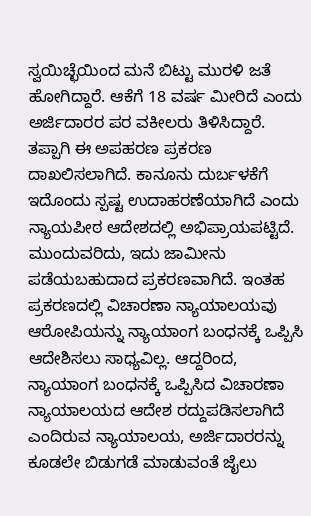ಸ್ವಯಿಚ್ಛೆಯಿಂದ ಮನೆ ಬಿಟ್ಟು ಮುರಳಿ ಜತೆ ಹೋಗಿದ್ದಾರೆ. ಆಕೆಗೆ 18 ವರ್ಷ ಮೀರಿದೆ ಎಂದು ಅರ್ಜಿದಾರರ ಪರ ವಕೀಲರು ತಿಳಿಸಿದ್ದಾರೆ. ತಪ್ಪಾಗಿ ಈ ಅಪಹರಣ ಪ್ರಕರಣ ದಾಖಲಿಸಲಾಗಿದೆ. ಕಾನೂನು ದುರ್ಬಳಕೆಗೆ ಇದೊಂದು ಸ್ಪಷ್ಟ ಉದಾಹರಣೆಯಾಗಿದೆ ಎಂದು ನ್ಯಾಯಪೀಠ ಆದೇಶದಲ್ಲಿ ಅಭಿಪ್ರಾಯಪಟ್ಟಿದೆ.
ಮುಂದುವರಿದು, ಇದು ಜಾಮೀನು ಪಡೆಯಬಹುದಾದ ಪ್ರಕರಣವಾಗಿದೆ. ಇಂತಹ ಪ್ರಕರಣದಲ್ಲಿ ವಿಚಾರಣಾ ನ್ಯಾಯಾಲಯವು ಆರೋಪಿಯನ್ನು ನ್ಯಾಯಾಂಗ ಬಂಧನಕ್ಕೆ ಒಪ್ಪಿಸಿ ಆದೇಶಿಸಲು ಸಾಧ್ಯವಿಲ್ಲ. ಆದ್ದರಿಂದ, ನ್ಯಾಯಾಂಗ ಬಂಧನಕ್ಕೆ ಒಪ್ಪಿಸಿದ ವಿಚಾರಣಾ ನ್ಯಾಯಾಲಯದ ಆದೇಶ ರದ್ದುಪಡಿಸಲಾಗಿದೆ ಎಂದಿರುವ ನ್ಯಾಯಾಲಯ, ಅರ್ಜಿದಾರರನ್ನು ಕೂಡಲೇ ಬಿಡುಗಡೆ ಮಾಡುವಂತೆ ಜೈಲು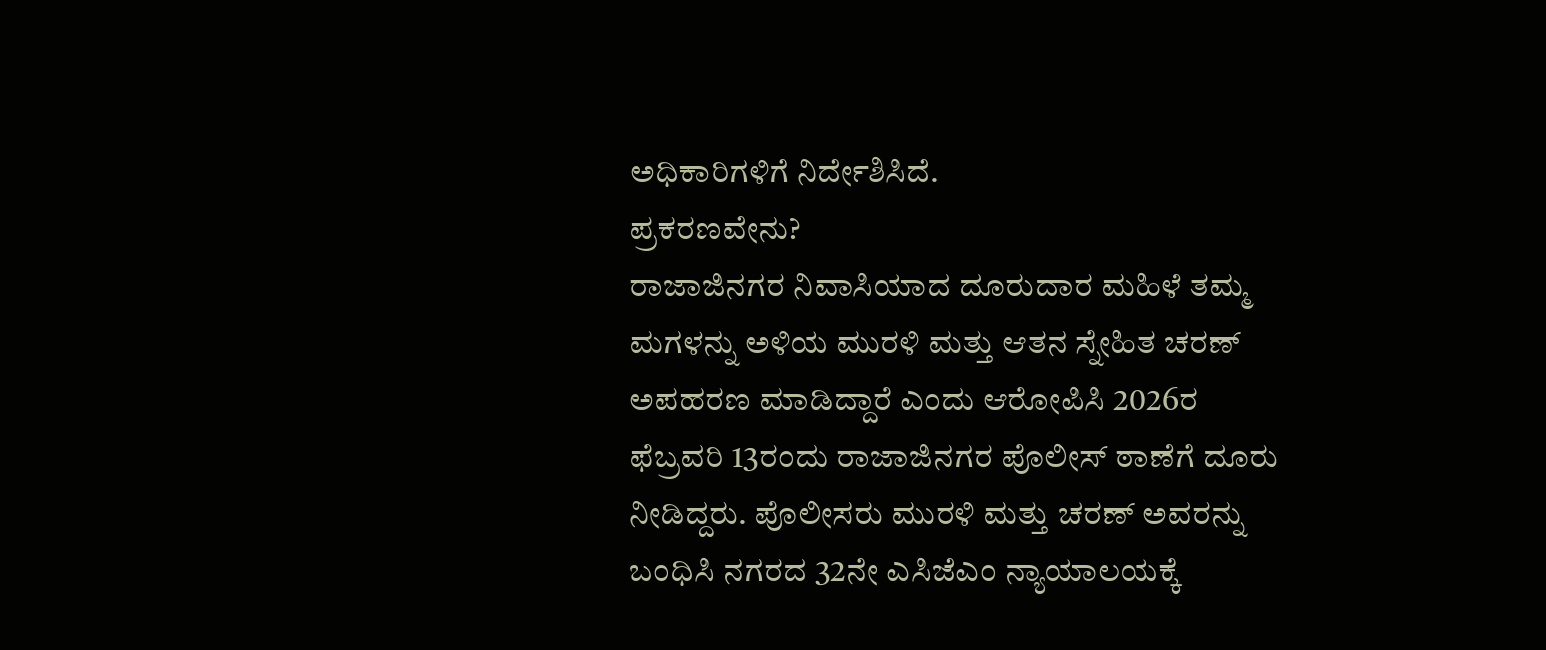ಅಧಿಕಾರಿಗಳಿಗೆ ನಿರ್ದೇಶಿಸಿದೆ.
ಪ್ರಕರಣವೇನು?
ರಾಜಾಜಿನಗರ ನಿವಾಸಿಯಾದ ದೂರುದಾರ ಮಹಿಳೆ ತಮ್ಮ ಮಗಳನ್ನು ಅಳಿಯ ಮುರಳಿ ಮತ್ತು ಆತನ ಸ್ನೇಹಿತ ಚರಣ್ ಅಪಹರಣ ಮಾಡಿದ್ದಾರೆ ಎಂದು ಆರೋಪಿಸಿ 2026ರ ಫೆಬ್ರವರಿ 13ರಂದು ರಾಜಾಜಿನಗರ ಪೊಲೀಸ್ ಠಾಣೆಗೆ ದೂರು ನೀಡಿದ್ದರು. ಪೊಲೀಸರು ಮುರಳಿ ಮತ್ತು ಚರಣ್ ಅವರನ್ನು ಬಂಧಿಸಿ ನಗರದ 32ನೇ ಎಸಿಜೆಎಂ ನ್ಯಾಯಾಲಯಕ್ಕೆ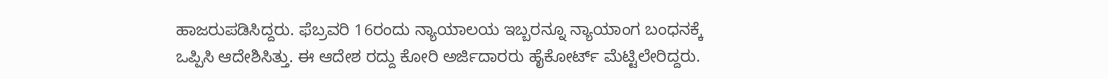ಹಾಜರುಪಡಿಸಿದ್ದರು. ಫೆಬ್ರವರಿ 16ರಂದು ನ್ಯಾಯಾಲಯ ಇಬ್ಬರನ್ನೂ ನ್ಯಾಯಾಂಗ ಬಂಧನಕ್ಕೆ ಒಪ್ಪಿಸಿ ಆದೇಶಿಸಿತ್ತು. ಈ ಆದೇಶ ರದ್ದು ಕೋರಿ ಅರ್ಜಿದಾರರು ಹೈಕೋರ್ಟ್ ಮೆಟ್ಟಿಲೇರಿದ್ದರು.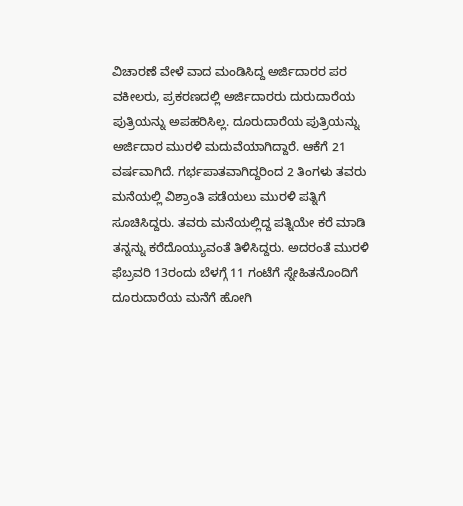ವಿಚಾರಣೆ ವೇಳೆ ವಾದ ಮಂಡಿಸಿದ್ದ ಅರ್ಜಿದಾರರ ಪರ ವಕೀಲರು, ಪ್ರಕರಣದಲ್ಲಿ ಅರ್ಜಿದಾರರು ದುರುದಾರೆಯ ಪುತ್ರಿಯನ್ನು ಅಪಹರಿಸಿಲ್ಲ. ದೂರುದಾರೆಯ ಪುತ್ರಿಯನ್ನು ಅರ್ಜಿದಾರ ಮುರಳಿ ಮದುವೆಯಾಗಿದ್ದಾರೆ. ಆಕೆಗೆ 21 ವರ್ಷವಾಗಿದೆ. ಗರ್ಭಪಾತವಾಗಿದ್ದರಿಂದ 2 ತಿಂಗಳು ತವರು ಮನೆಯಲ್ಲಿ ವಿಶ್ರಾಂತಿ ಪಡೆಯಲು ಮುರಳಿ ಪತ್ನಿಗೆ ಸೂಚಿಸಿದ್ದರು. ತವರು ಮನೆಯಲ್ಲಿದ್ದ ಪತ್ನಿಯೇ ಕರೆ ಮಾಡಿ ತನ್ನನ್ನು ಕರೆದೊಯ್ಯುವಂತೆ ತಿಳಿಸಿದ್ದರು. ಅದರಂತೆ ಮುರಳಿ ಫೆಬ್ರವರಿ 13ರಂದು ಬೆಳಗ್ಗೆ 11 ಗಂಟೆಗೆ ಸ್ನೇಹಿತನೊಂದಿಗೆ ದೂರುದಾರೆಯ ಮನೆಗೆ ಹೋಗಿ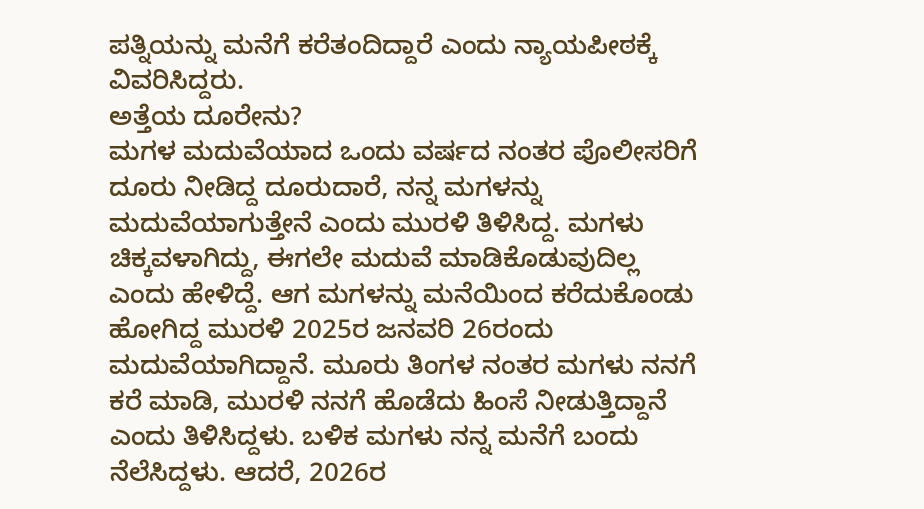ಪತ್ನಿಯನ್ನು ಮನೆಗೆ ಕರೆತಂದಿದ್ದಾರೆ ಎಂದು ನ್ಯಾಯಪೀಠಕ್ಕೆ ವಿವರಿಸಿದ್ದರು.
ಅತ್ತೆಯ ದೂರೇನು?
ಮಗಳ ಮದುವೆಯಾದ ಒಂದು ವರ್ಷದ ನಂತರ ಪೊಲೀಸರಿಗೆ ದೂರು ನೀಡಿದ್ದ ದೂರುದಾರೆ, ನನ್ನ ಮಗಳನ್ನು ಮದುವೆಯಾಗುತ್ತೇನೆ ಎಂದು ಮುರಳಿ ತಿಳಿಸಿದ್ದ. ಮಗಳು ಚಿಕ್ಕವಳಾಗಿದ್ದು, ಈಗಲೇ ಮದುವೆ ಮಾಡಿಕೊಡುವುದಿಲ್ಲ ಎಂದು ಹೇಳಿದ್ದೆ. ಆಗ ಮಗಳನ್ನು ಮನೆಯಿಂದ ಕರೆದುಕೊಂಡು ಹೋಗಿದ್ದ ಮುರಳಿ 2025ರ ಜನವರಿ 26ರಂದು ಮದುವೆಯಾಗಿದ್ದಾನೆ. ಮೂರು ತಿಂಗಳ ನಂತರ ಮಗಳು ನನಗೆ ಕರೆ ಮಾಡಿ, ಮುರಳಿ ನನಗೆ ಹೊಡೆದು ಹಿಂಸೆ ನೀಡುತ್ತಿದ್ದಾನೆ ಎಂದು ತಿಳಿಸಿದ್ದಳು. ಬಳಿಕ ಮಗಳು ನನ್ನ ಮನೆಗೆ ಬಂದು ನೆಲೆಸಿದ್ದಳು. ಆದರೆ, 2026ರ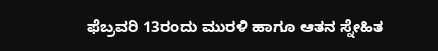ಫೆಬ್ರವರಿ 13ರಂದು ಮುರಳಿ ಹಾಗೂ ಆತನ ಸ್ನೇಹಿತ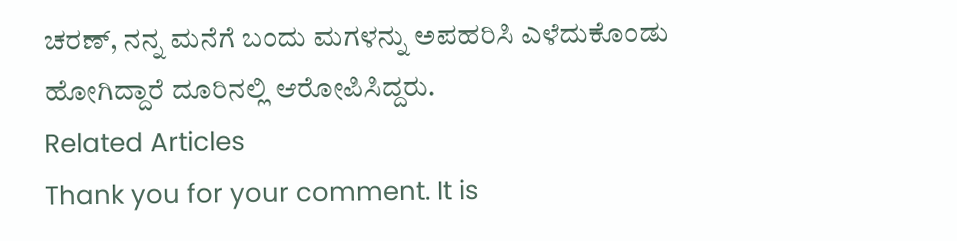ಚರಣ್, ನನ್ನ ಮನೆಗೆ ಬಂದು ಮಗಳನ್ನು ಅಪಹರಿಸಿ ಎಳೆದುಕೊಂಡು ಹೋಗಿದ್ದಾರೆ ದೂರಿನಲ್ಲಿ ಆರೋಪಿಸಿದ್ದರು.
Related Articles
Thank you for your comment. It is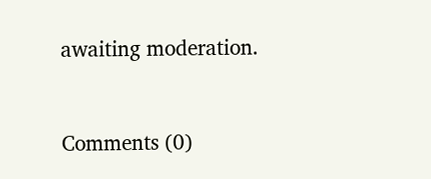awaiting moderation.


Comments (0)